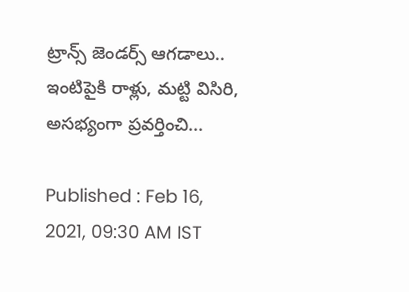ట్రాన్స్ జెండర్స్ ఆగడాలు.. ఇంటిపైకి రాళ్లు, మట్టి విసిరి, అసభ్యంగా ప్రవర్తించి...

Published : Feb 16, 2021, 09:30 AM IST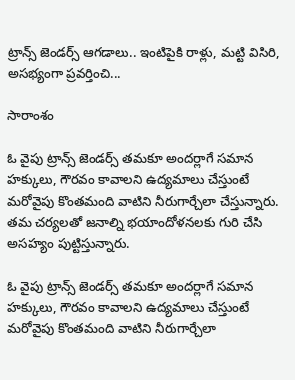ట్రాన్స్ జెండర్స్ ఆగడాలు.. ఇంటిపైకి రాళ్లు, మట్టి విసిరి, అసభ్యంగా ప్రవర్తించి...

సారాంశం

ఓ వైపు ట్రాన్స్ జెండర్స్ తమకూ అందర్లాగే సమాన హక్కులు, గౌరవం కావాలని ఉద్యమాలు చేస్తుంటే మరోవైపు కొంతమంది వాటిని నీరుగార్చేలా చేస్తున్నారు. తమ చర్యలతో జనాల్ని భయాందోళనలకు గురి చేసి అసహ్యం పుట్టిస్తున్నారు.

ఓ వైపు ట్రాన్స్ జెండర్స్ తమకూ అందర్లాగే సమాన హక్కులు, గౌరవం కావాలని ఉద్యమాలు చేస్తుంటే మరోవైపు కొంతమంది వాటిని నీరుగార్చేలా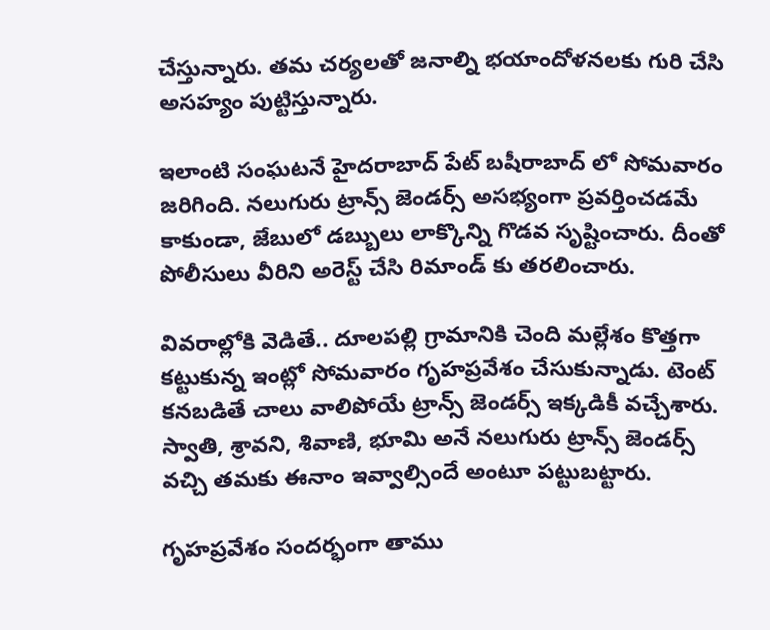చేస్తున్నారు. తమ చర్యలతో జనాల్ని భయాందోళనలకు గురి చేసి అసహ్యం పుట్టిస్తున్నారు.

ఇలాంటి సంఘటనే హైదరాబాద్ పేట్ బషీరాబాద్ లో సోమవారం జరిగింది. నలుగురు ట్రాన్స్ జెండర్స్ అసభ్యంగా ప్రవర్తించడమే కాకుండా, జేబులో డబ్బులు లాక్కొన్ని గొడవ సృష్టించారు. దీంతో పోలీసులు వీరిని అరెస్ట్ చేసి రిమాండ్ కు తరలించారు.

వివరాల్లోకి వెడితే.. దూలపల్లి గ్రామానికి చెంది మల్లేశం కొత్తగా కట్టుకున్న ఇంట్లో సోమవారం గృహప్రవేశం చేసుకున్నాడు. టెంట్ కనబడితే చాలు వాలిపోయే ట్రాన్స్ జెండర్స్ ఇక్కడికీ వచ్చేశారు. స్వాతి, శ్రావని, శివాణి, భూమి అనే నలుగురు ట్రాన్స్ జెండర్స్ వచ్చి తమకు ఈనాం ఇవ్వాల్సిందే అంటూ పట్టుబట్టారు.

గృహప్రవేశం సందర్భంగా తాము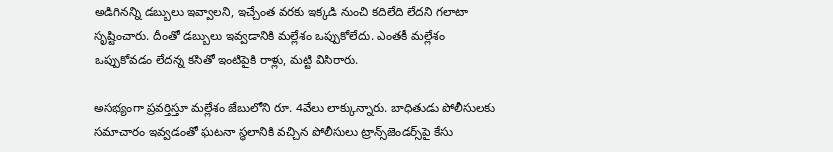అడిగినన్ని డబ్బులు ఇవ్వాలని, ఇచ్చేంత వరకు ఇక్కడి నుంచి కదిలేది లేదని గలాటా సృష్టించారు. దీంతో డబ్బులు ఇవ్వడానికి మల్లేశం ఒప్పుకోలేదు. ఎంతకీ మల్లేశం ఒప్పుకోవడం లేదన్న కసితో ఇంటిపైకి రాళ్లు, మట్టి విసిరారు.

అసభ్యంగా ప్రవర్తిస్తూ మల్లేశం జేబులోని రూ. 4వేలు లాక్కున్నారు. బాధితుడు పోలీసులకు సమాచారం ఇవ్వడంతో ఘటనా స్థలానికి వచ్చిన పోలీసులు ట్రాన్స్‌జెండర్స్‌పై కేసు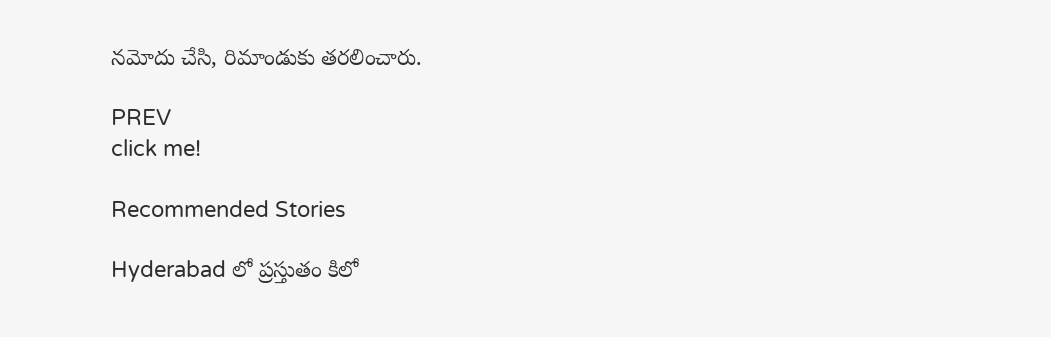నమోదు చేసి, రిమాండుకు తరలించారు.

PREV
click me!

Recommended Stories

Hyderabad లో ప్రస్తుతం కిలో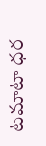టమాటా ధర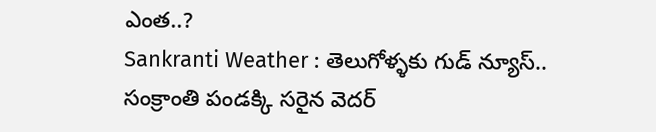ఎంత..?
Sankranti Weather : తెలుగోళ్ళకు గుడ్ న్యూస్.. సంక్రాంతి పండక్కి సరైన వెదర్